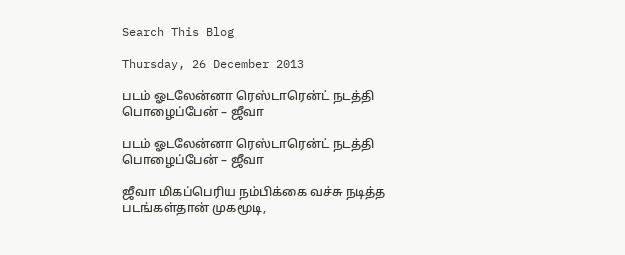Search This Blog

Thursday, 26 December 2013

படம் ஓடலேன்னா ரெஸ்டாரென்ட் நடத்தி பொழைப்பேன் – ஜீவா

படம் ஓடலேன்னா ரெஸ்டாரென்ட் நடத்தி பொழைப்பேன் – ஜீவா

ஜீவா மிகப்பெரிய நம்பிக்கை வச்சு நடித்த படங்கள்தான் முகமூடி,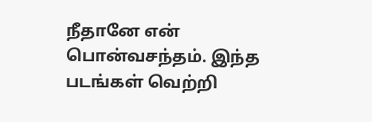நீதானே என் பொன்வசந்தம். இந்த படங்கள் வெற்றி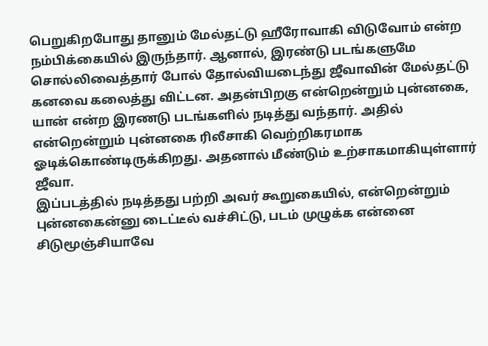பெறுகிறபோது தானும் மேல்தட்டு ஹீரோவாகி விடுவோம் என்ற நம்பிக்கையில் இருந்தார். ஆனால், இரண்டு படங்களுமே சொல்லிவைத்தார் போல் தோல்வியடைந்து ஜீவாவின் மேல்தட்டு கனவை கலைத்து விட்டன. அதன்பிறகு என்றென்றும் புன்னகை, யான் என்ற இரணடு படங்களில் நடித்து வந்தார். அதில் என்றென்றும் புன்னகை ரிலீசாகி வெற்றிகரமாக ஓடிக்கொண்டிருக்கிறது. அதனால் மீண்டும் உற்சாகமாகியுள்ளார் ஜீவா.
இப்படத்தில் நடித்தது பற்றி அவர் கூறுகையில், என்றென்றும் புன்னகைன்னு டைட்டீல் வச்சிட்டு, படம் முழுக்க என்னை சிடுமூஞ்சியாவே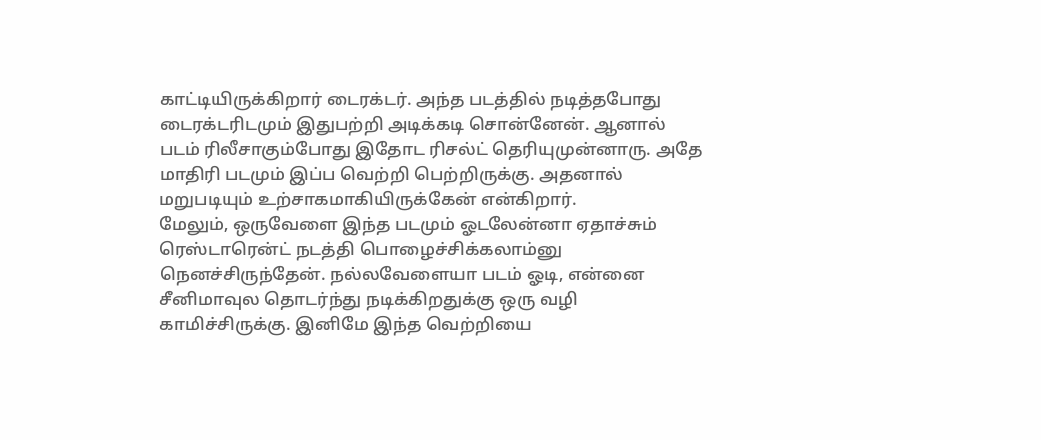காட்டியிருக்கிறார் டைரக்டர். அந்த படத்தில் நடித்தபோது டைரக்டரிடமும் இதுபற்றி அடிக்கடி சொன்னேன். ஆனால் படம் ரிலீசாகும்போது இதோட ரிசல்ட் தெரியுமுன்னாரு. அதே மாதிரி படமும் இப்ப வெற்றி பெற்றிருக்கு. அதனால் மறுபடியும் உற்சாகமாகியிருக்கேன் என்கிறார்.
மேலும், ஒருவேளை இந்த படமும் ஓடலேன்னா ஏதாச்சும் ரெஸ்டாரென்ட் நடத்தி பொழைச்சிக்கலாம்னு நெனச்சிருந்தேன். நல்லவேளையா படம் ஓடி, என்னை சீனிமாவுல தொடர்ந்து நடிக்கிறதுக்கு ஒரு வழி காமிச்சிருக்கு. இனிமே இந்த வெற்றியை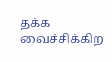தக்க வைச்சிக்கிற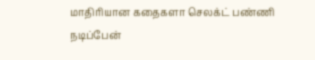மாதிரியான கதைகளா செலக்ட் பண்ணி நடிப்பேன்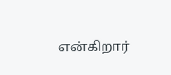என்கிறார்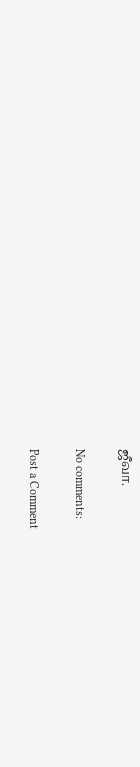ஜீவா.

No comments:

Post a Comment